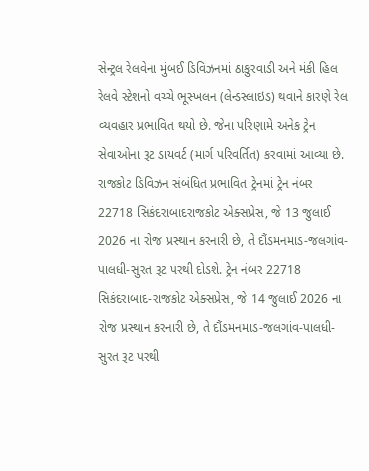સેન્ટ્રલ રેલવેના મુંબઈ ડિવિઝનમાં ઠાકુરવાડી અને મંકી હિલ રેલવે સ્ટેશનો વચ્ચે ભૂસ્ખલન (લેન્ડસ્લાઇડ) થવાને કારણે રેલ વ્યવહાર પ્રભાવિત થયો છે. જેના પરિણામે અનેક ટ્રેન સેવાઓના રૂટ ડાયવર્ટ (માર્ગ પરિવર્તિત) કરવામાં આવ્યા છે.
રાજકોટ ડિવિઝન સંબંધિત પ્રભાવિત ટ્રેનમાં ટ્રેન નંબર 22718 સિકંદરાબાદરાજકોટ એક્સપ્રેસ, જે 13 જુલાઈ 2026 ના રોજ પ્રસ્થાન કરનારી છે, તે દૌંડમનમાડ-જલગાંવ-પાલધી-સુરત રૂટ પરથી દોડશે. ટ્રેન નંબર 22718 સિકંદરાબાદ-રાજકોટ એક્સપ્રેસ, જે 14 જુલાઈ 2026 ના રોજ પ્રસ્થાન કરનારી છે, તે દૌંડમનમાડ-જલગાંવ-પાલધી-સુરત રૂટ પરથી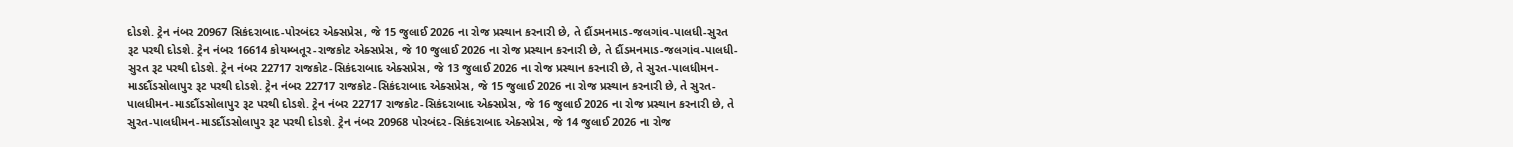દોડશે. ટ્રેન નંબર 20967 સિકંદરાબાદ-પોરબંદર એક્સપ્રેસ, જે 15 જુલાઈ 2026 ના રોજ પ્રસ્થાન કરનારી છે, તે દૌંડમનમાડ-જલગાંવ-પાલધી-સુરત રૂટ પરથી દોડશે. ટ્રેન નંબર 16614 કોયમ્બતૂર-રાજકોટ એક્સપ્રેસ, જે 10 જુલાઈ 2026 ના રોજ પ્રસ્થાન કરનારી છે, તે દૌંડમનમાડ-જલગાંવ-પાલધી-સુરત રૂટ પરથી દોડશે. ટ્રેન નંબર 22717 રાજકોટ-સિકંદરાબાદ એક્સપ્રેસ, જે 13 જુલાઈ 2026 ના રોજ પ્રસ્થાન કરનારી છે, તે સુરત-પાલધીમન-માડદૌંડસોલાપુર રૂટ પરથી દોડશે. ટ્રેન નંબર 22717 રાજકોટ-સિકંદરાબાદ એક્સપ્રેસ, જે 15 જુલાઈ 2026 ના રોજ પ્રસ્થાન કરનારી છે, તે સુરત-પાલધીમન-માડદૌંડસોલાપુર રૂટ પરથી દોડશે. ટ્રેન નંબર 22717 રાજકોટ-સિકંદરાબાદ એક્સપ્રેસ, જે 16 જુલાઈ 2026 ના રોજ પ્રસ્થાન કરનારી છે, તે સુરત-પાલધીમન-માડદૌંડસોલાપુર રૂટ પરથી દોડશે. ટ્રેન નંબર 20968 પોરબંદર-સિકંદરાબાદ એક્સપ્રેસ, જે 14 જુલાઈ 2026 ના રોજ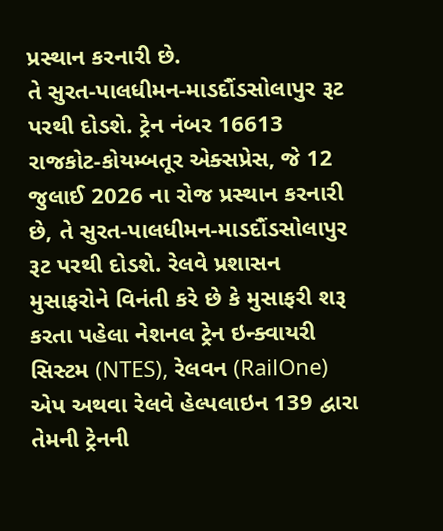પ્રસ્થાન કરનારી છે.
તે સુરત-પાલધીમન-માડદૌંડસોલાપુર રૂટ પરથી દોડશે. ટ્રેન નંબર 16613 રાજકોટ-કોયમ્બતૂર એક્સપ્રેસ, જે 12 જુલાઈ 2026 ના રોજ પ્રસ્થાન કરનારી છે, તે સુરત-પાલધીમન-માડદૌંડસોલાપુર રૂટ પરથી દોડશે. રેલવે પ્રશાસન મુસાફરોને વિનંતી કરે છે કે મુસાફરી શરૂ કરતા પહેલા નેશનલ ટ્રેન ઇન્ક્વાયરી સિસ્ટમ (NTES), રેલવન (RailOne) એપ અથવા રેલવે હેલ્પલાઇન 139 દ્વારા તેમની ટ્રેનની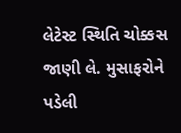લેટેસ્ટ સ્થિતિ ચોક્કસ જાણી લે. મુસાફરોને પડેલી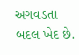અગવડતા બદલ ખેદ છે.